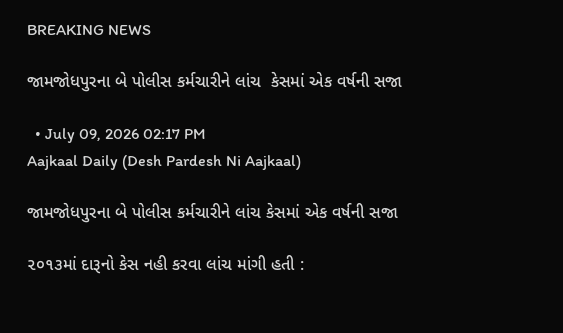BREAKING NEWS

જામજોધપુરના બે પોલીસ કર્મચારીને લાંચ  કેસમાં એક વર્ષની સજા

  • July 09, 2026 02:17 PM
Aajkaal Daily (Desh Pardesh Ni Aajkaal)

જામજોધપુરના બે પોલીસ કર્મચારીને લાંચ કેસમાં એક વર્ષની સજા

૨૦૧૩માં દારૂનો કેસ નહી કરવા લાંચ માંગી હતી :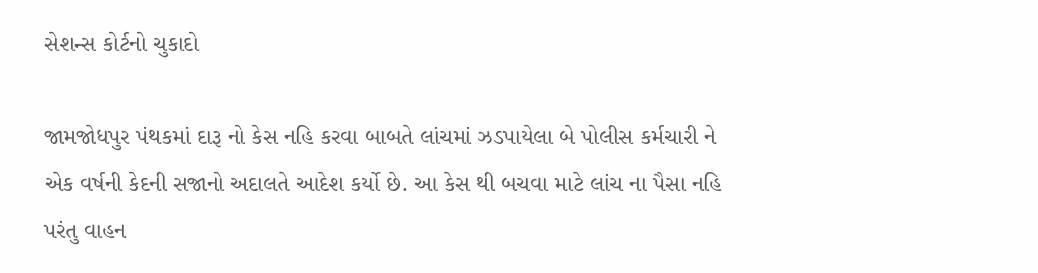સેશન્સ કોર્ટનો ચુકાદો

જામજોધપુર પંથકમાં દારૂ નો કેસ નહિ કરવા બાબતે લાંચમાં ઝડપાયેલા બે પોલીસ કર્મચારી ને એક વર્ષની કેદની સજાનો અદાલતે આદેશ કર્યો છે. આ કેસ થી બચવા માટે લાંચ ના પૈસા નહિ પરંતુ વાહન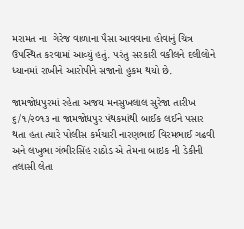મરામત ના  ગેરેજ વાળાના પૈસા આવવાના હોવાનું ચિત્ર ઉપસ્થિત કરવામાં આવ્યું હતું. પરંતુ સરકારી વકીલને દલીલોને ધ્યાનમાં રાખીને આરોપીને સજાનો હુકમ થયો છે.

જામજોધપુરમાં રહેતા અજય મનસુખલાલ સુરેજા તારીખ ૬/૧/૨૦૧૩ ના જામજોધપુર પંથકમાંથી બાઈક લઈને પસાર થતા હતા ત્યારે પોલીસ કર્મચારી નારણભાઈ વિરમભાઈ ગઢવી અને લખુભા ગંભીરસિંહ રાઠોડ એ તેમના બાઇક ની ડેકીની તલાસી લેતા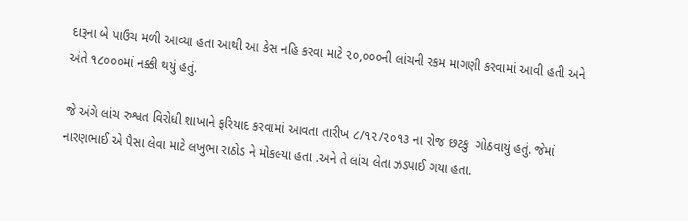દારૂના બે પાઉચ મળી આવ્યા હતા આથી આ કેસ નહિ કરવા માટે ૨૦,૦૦૦ની લાંચની રકમ માગણી કરવામાં આવી હતી અને અંતે ૧૮૦૦૦માં નક્કી થયું હતું.

જે અંગે લાંચ રુશ્વત વિરોધી શાખાને ફરિયાદ કરવામાં આવતા તારીખ ૮/૧૨/૨૦૧૩ ના રોજ છટકુ  ગોઠવાયું હતું. જેમાં નારણભાઈ એ પૈસા લેવા માટે લખુભા રાઠોડ ને મોકલ્યા હતા .અને તે લાંચ લેતા ઝડપાઈ ગયા હતા.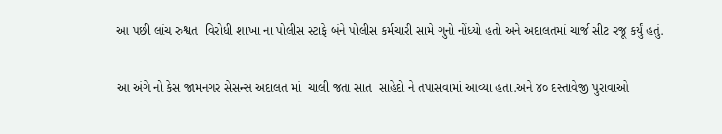આ પછી લાંચ રુશ્વત  વિરોધી શાખા ના પોલીસ સ્ટાફે બંને પોલીસ કર્મચારી સામે ગુનો નોંધ્યો હતો અને અદાલતમાં ચાર્જ સીટ રજૂ કર્યું હતું.

આ અંગે નો કેસ જામનગર સેસન્સ અદાલત માં  ચાલી જતા સાત  સાહેદો ને તપાસવામાં આવ્યા હતા.અને ૪૦ દસ્તાવેજી પુરાવાઓ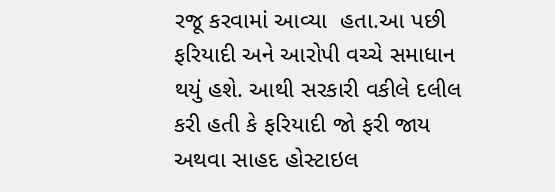રજૂ કરવામાં આવ્યા  હતા.આ પછી ફરિયાદી અને આરોપી વચ્ચે સમાધાન થયું હશે. આથી સરકારી વકીલે દલીલ કરી હતી કે ફરિયાદી જો ફરી જાય અથવા સાહદ હોસ્ટાઇલ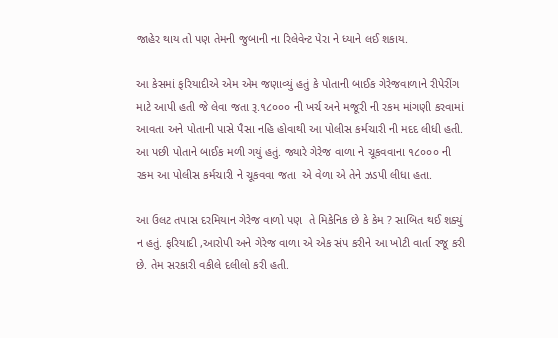જાહેર થાય તો પણ તેમની જુબાની ના રિલેવેન્ટ પેરા ને ધ્યાને લઈ શકાય.

આ કેસમાં ફરિયાદીએ એમ એમ જણાવ્યું હતું કે પોતાની બાઈક ગેરેજવાળાને રીપેરીંગ માટે આપી હતી જે લેવા જતા રૂ.૧૮૦૦૦ ની ખર્ચ અને મજૂરી ની રકમ માંગણી કરવામાં આવતા અને પોતાની પાસે પૈસા નહિ હોવાથી આ પોલીસ કર્મચારી ની મદદ લીધી હતી. આ પછી પોતાને બાઈક મળી ગયું હતું. જ્યારે ગેરેજ વાળા ને ચૂકવવાના ૧૮૦૦૦ ની રકમ આ પોલીસ કર્મચારી ને ચૂકવવા જતા  એ વેળા એ તેને ઝડપી લીધા હતા.

આ ઉલટ તપાસ દરમિયાન ગેરેજ વાળો પણ  તે મિકેનિક છે કે કેમ ? સાબિત થઈ શક્યું  ન હતું. ફરિયાદી ,આરોપી અને ગેરેજ વાળા એ એક સંપ કરીને આ ખોટી વાર્તા રજૂ કરી છે. તેમ સરકારી વકીલે દલીલો કરી હતી.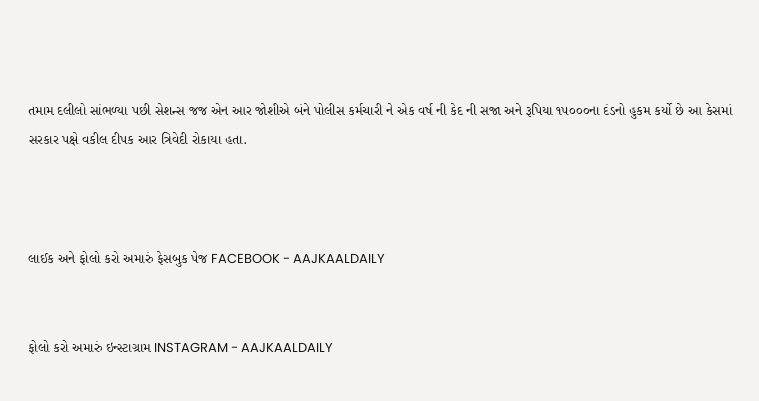તમામ દલીલો સાંભળ્યા પછી સેશન્સ જજ એન આર જોશીએ બંને પોલીસ કર્મચારી ને એક વર્ષ ની કેદ ની સજા અને રૂપિયા ૧૫૦૦૦ના દંડનો હુકમ કર્યો છે આ કેસમાં સરકાર પક્ષે વકીલ દીપક આર ત્રિવેદી રોકાયા હતા.



લાઈક અને ફોલો કરો અમારું ફેસબુક પેજ FACEBOOK - AAJKAALDAILY


ફોલો કરો અમારું ઇન્સ્ટાગ્રામ INSTAGRAM - AAJKAALDAILY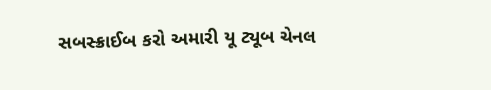સબસ્ક્રાઈબ કરો અમારી યૂ ટ્યૂબ ચેનલ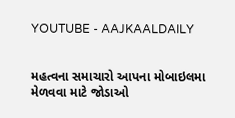YOUTUBE - AAJKAALDAILY


મહત્વના સમાચારો આપના મોબાઇલમા મેળવવા માટે જોડાઓ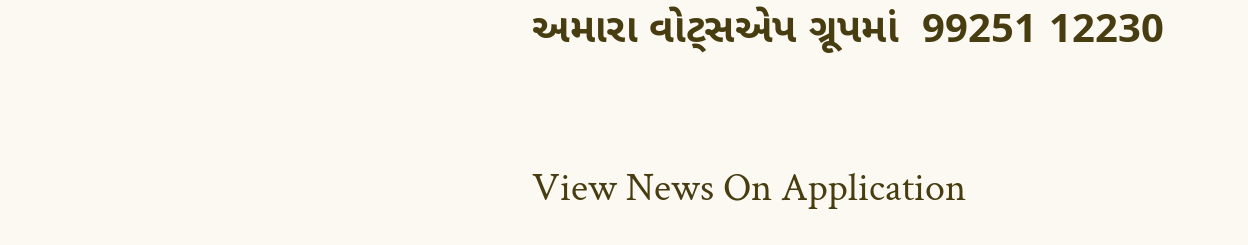અમારા વોટ્સએપ ગ્રૂપમાં  99251 12230

View News On Application